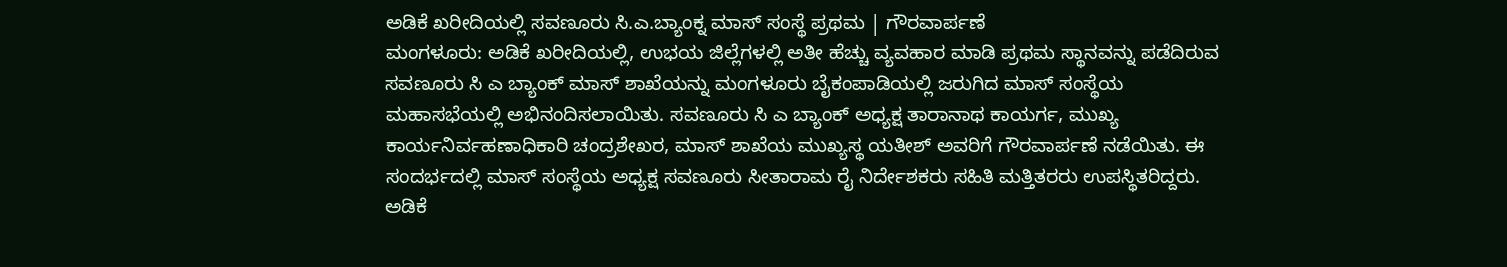ಅಡಿಕೆ ಖರೀದಿಯಲ್ಲಿ ಸವಣೂರು ಸಿ.ಎ.ಬ್ಯಾಂಕ್ನ ಮಾಸ್ ಸಂಸ್ಥೆ ಪ್ರಥಮ | ಗೌರವಾರ್ಪಣೆ
ಮಂಗಳೂರು: ಅಡಿಕೆ ಖರೀದಿಯಲ್ಲಿ, ಉಭಯ ಜಿಲ್ಲೆಗಳಲ್ಲಿ ಅತೀ ಹೆಚ್ಚು ವ್ಯವಹಾರ ಮಾಡಿ ಪ್ರಥಮ ಸ್ಥಾನವನ್ನು ಪಡೆದಿರುವ ಸವಣೂರು ಸಿ ಎ ಬ್ಯಾಂಕ್ ಮಾಸ್ ಶಾಖೆಯನ್ನು ಮಂಗಳೂರು ಬೈಕಂಪಾಡಿಯಲ್ಲಿ ಜರುಗಿದ ಮಾಸ್ ಸಂಸ್ಥೆಯ ಮಹಾಸಭೆಯಲ್ಲಿ ಅಭಿನಂದಿಸಲಾಯಿತು. ಸವಣೂರು ಸಿ ಎ ಬ್ಯಾಂಕ್ ಅಧ್ಯಕ್ಷ ತಾರಾನಾಥ ಕಾಯರ್ಗ, ಮುಖ್ಯ ಕಾರ್ಯನಿರ್ವಹಣಾಧಿಕಾರಿ ಚಂದ್ರಶೇಖರ, ಮಾಸ್ ಶಾಖೆಯ ಮುಖ್ಯಸ್ಥ ಯತೀಶ್ ಅವರಿಗೆ ಗೌರವಾರ್ಪಣೆ ನಡೆಯಿತು. ಈ ಸಂದರ್ಭದಲ್ಲಿ ಮಾಸ್ ಸಂಸ್ಥೆಯ ಅಧ್ಯಕ್ಷ ಸವಣೂರು ಸೀತಾರಾಮ ರೈ ನಿರ್ದೇಶಕರು ಸಹಿತಿ ಮತ್ತಿತರರು ಉಪಸ್ಥಿತರಿದ್ದರು.
ಅಡಿಕೆ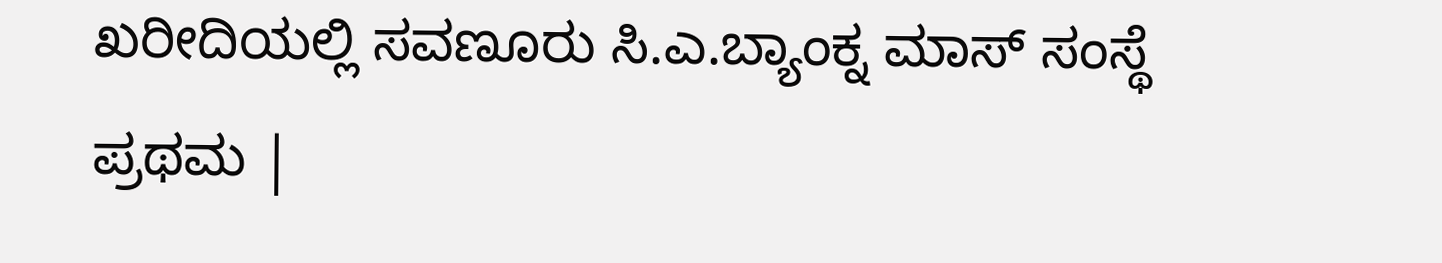ಖರೀದಿಯಲ್ಲಿ ಸವಣೂರು ಸಿ.ಎ.ಬ್ಯಾಂಕ್ನ ಮಾಸ್ ಸಂಸ್ಥೆ ಪ್ರಥಮ |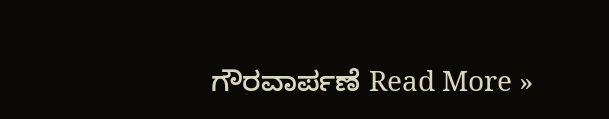ಗೌರವಾರ್ಪಣೆ Read More »